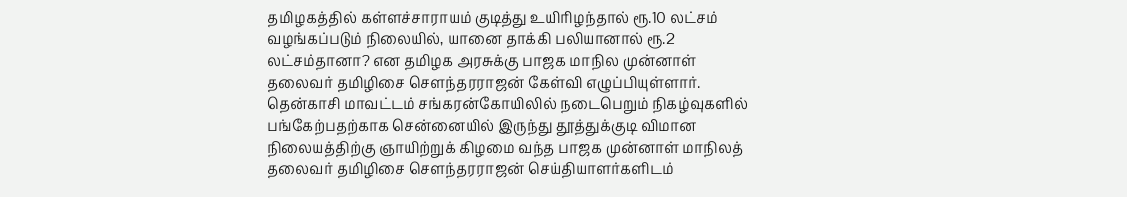தமிழகத்தில் கள்ளச்சாராயம் குடித்து உயிரிழந்தால் ரூ.10 லட்சம் வழங்கப்படும் நிலையில், யானை தாக்கி பலியானால் ரூ.2 லட்சம்தானா? என தமிழக அரசுக்கு பாஜக மாநில முன்னாள் தலைவர் தமிழிசை சௌந்தரராஜன் கேள்வி எழுப்பியுள்ளார்.
தென்காசி மாவட்டம் சங்கரன்கோயிலில் நடைபெறும் நிகழ்வுகளில் பங்கேற்பதற்காக சென்னையில் இருந்து தூத்துக்குடி விமான நிலையத்திற்கு ஞாயிற்றுக் கிழமை வந்த பாஜக முன்னாள் மாநிலத் தலைவர் தமிழிசை சௌந்தரராஜன் செய்தியாளர்களிடம்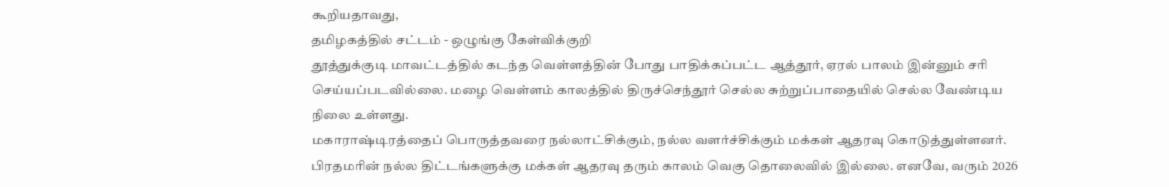கூறியதாவது,
தமிழகத்தில் சட்டம் - ஒழுங்கு கேள்விக்குறி
தூத்துக்குடி மாவட்டத்தில் கடந்த வெள்ளத்தின் போது பாதிக்கப்பட்ட ஆத்தூர், ஏரல் பாலம் இன்னும் சரி செய்யப்படவில்லை. மழை வெள்ளம் காலத்தில் திருச்செந்தூர் செல்ல சுற்றுப்பாதையில் செல்ல வேண்டிய நிலை உள்ளது.
மகாராஷ்டிரத்தைப் பொருத்தவரை நல்லாட்சிக்கும், நல்ல வளர்ச்சிக்கும் மக்கள் ஆதரவு கொடுத்துள்ளனர். பிரதமரின் நல்ல திட்டங்களுக்கு மக்கள் ஆதரவு தரும் காலம் வெகு தொலைவில் இல்லை. எனவே, வரும் 2026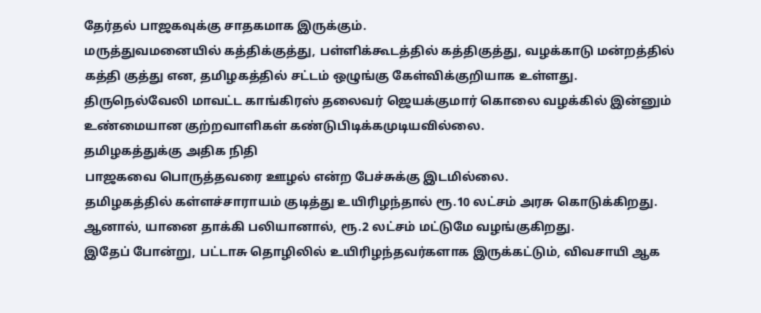தேர்தல் பாஜகவுக்கு சாதகமாக இருக்கும்.
மருத்துவமனையில் கத்திக்குத்து, பள்ளிக்கூடத்தில் கத்திகுத்து, வழக்காடு மன்றத்தில் கத்தி குத்து என, தமிழகத்தில் சட்டம் ஒழுங்கு கேள்விக்குறியாக உள்ளது.
திருநெல்வேலி மாவட்ட காங்கிரஸ் தலைவர் ஜெயக்குமார் கொலை வழக்கில் இன்னும் உண்மையான குற்றவாளிகள் கண்டுபிடிக்கமுடியவில்லை.
தமிழகத்துக்கு அதிக நிதி
பாஜகவை பொருத்தவரை ஊழல் என்ற பேச்சுக்கு இடமில்லை.
தமிழகத்தில் கள்ளச்சாராயம் குடித்து உயிரிழந்தால் ரூ.10 லட்சம் அரசு கொடுக்கிறது. ஆனால், யானை தாக்கி பலியானால், ரூ.2 லட்சம் மட்டுமே வழங்குகிறது.
இதேப் போன்று, பட்டாசு தொழிலில் உயிரிழந்தவர்களாக இருக்கட்டும், விவசாயி ஆக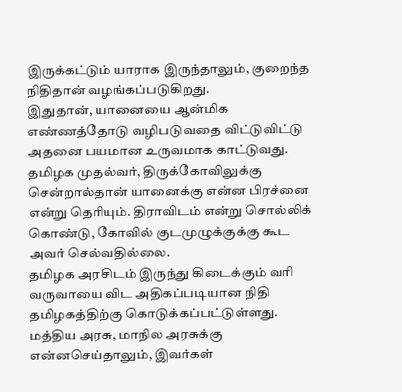இருக்கட்டும் யாராக இருந்தாலும், குறைந்த நிதிதான் வழங்கப்படுகிறது.
இதுதான், யானையை ஆன்மிக எண்ணத்தோடு வழிபடுவதை விட்டுவிட்டு அதனை பயமான உருவமாக காட்டுவது.
தமிழக முதல்வர், திருக்கோவிலுக்கு சென்றால்தான் யானைக்கு என்ன பிரச்னை என்று தெரியும். திராவிடம் என்று சொல்லிக் கொண்டு, கோவில் குடமுழுக்குக்கு கூட அவர் செல்வதில்லை.
தமிழக அரசிடம் இருந்து கிடைக்கும் வரி வருவாயை விட அதிகப்படியான நிதி தமிழகத்திற்கு கொடுக்கப்பட்டுள்ளது.
மத்திய அரசு, மாநில அரசுக்கு என்னசெய்தாலும், இவர்கள்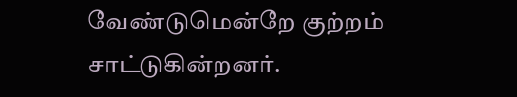வேண்டுமென்றே குற்றம் சாட்டுகின்றனர்.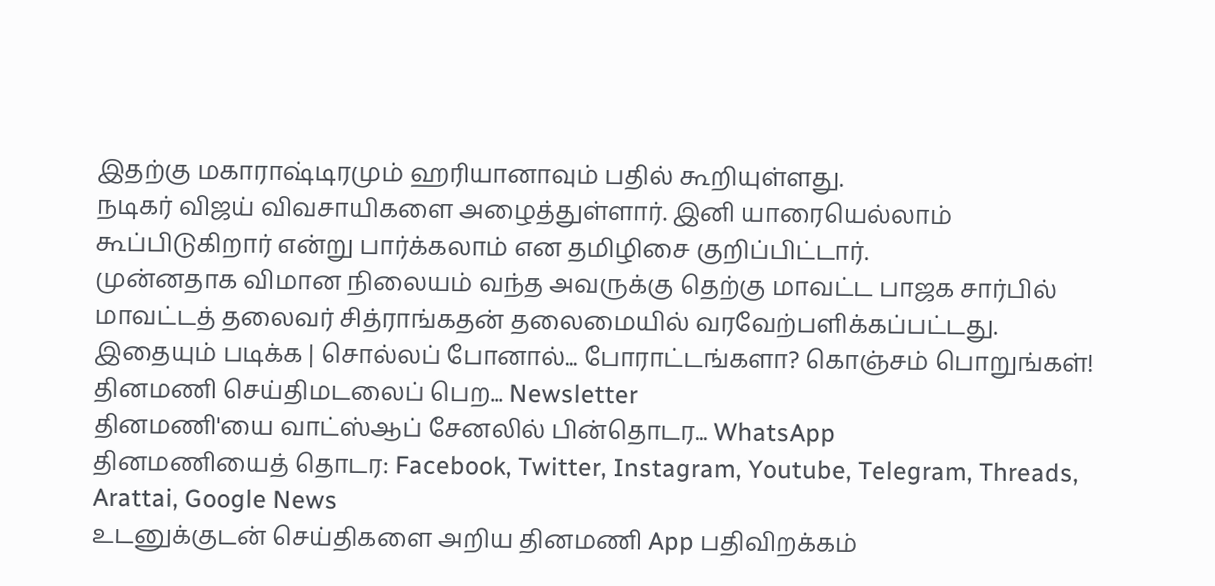இதற்கு மகாராஷ்டிரமும் ஹரியானாவும் பதில் கூறியுள்ளது.
நடிகர் விஜய் விவசாயிகளை அழைத்துள்ளார். இனி யாரையெல்லாம் கூப்பிடுகிறார் என்று பார்க்கலாம் என தமிழிசை குறிப்பிட்டார்.
முன்னதாக விமான நிலையம் வந்த அவருக்கு தெற்கு மாவட்ட பாஜக சார்பில் மாவட்டத் தலைவர் சித்ராங்கதன் தலைமையில் வரவேற்பளிக்கப்பட்டது.
இதையும் படிக்க | சொல்லப் போனால்... போராட்டங்களா? கொஞ்சம் பொறுங்கள்!
தினமணி செய்திமடலைப் பெற... Newsletter
தினமணி'யை வாட்ஸ்ஆப் சேனலில் பின்தொடர... WhatsApp
தினமணியைத் தொடர: Facebook, Twitter, Instagram, Youtube, Telegram, Threads, Arattai, Google News
உடனுக்குடன் செய்திகளை அறிய தினமணி App பதிவிறக்கம்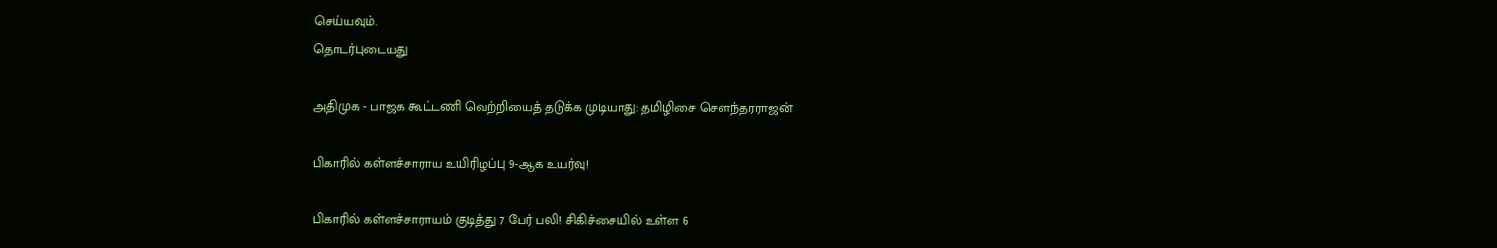செய்யவும்.
தொடர்புடையது

அதிமுக - பாஜக கூட்டணி வெற்றியைத் தடுக்க முடியாது: தமிழிசை செளந்தரராஜன்

பிகாரில் கள்ளச்சாராய உயிரிழப்பு 9-ஆக உயர்வு!

பிகாரில் கள்ளச்சாராயம் குடித்து 7 பேர் பலி! சிகிச்சையில் உள்ள 6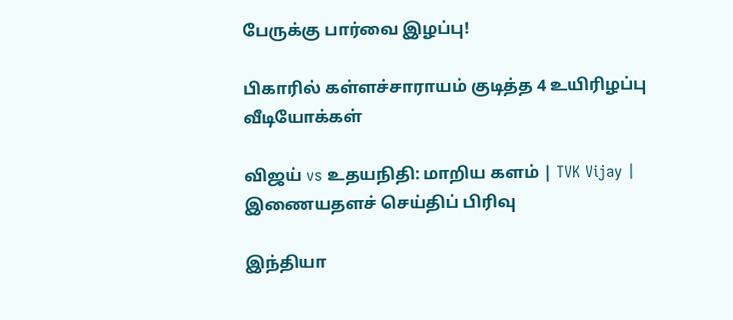பேருக்கு பார்வை இழப்பு!

பிகாரில் கள்ளச்சாராயம் குடித்த 4 உயிரிழப்பு
வீடியோக்கள்

விஜய் vs உதயநிதி: மாறிய களம் | TVK Vijay |
இணையதளச் செய்திப் பிரிவு

இந்தியா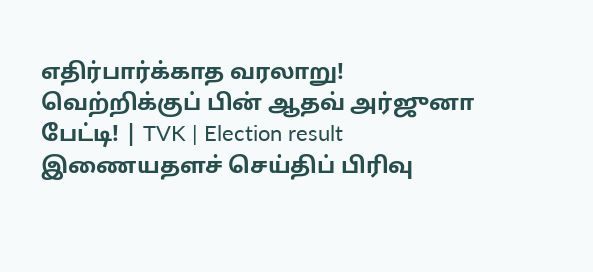எதிர்பார்க்காத வரலாறு! வெற்றிக்குப் பின் ஆதவ் அர்ஜுனா பேட்டி! | TVK | Election result
இணையதளச் செய்திப் பிரிவு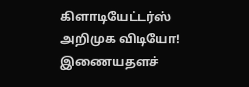கிளாடியேட்டர்ஸ் அறிமுக விடியோ!
இணையதளச்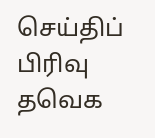செய்திப் பிரிவு
தவெக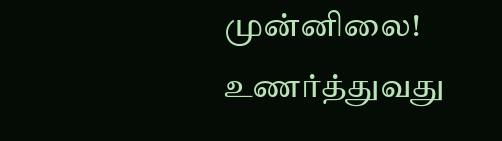முன்னிலை! உணர்த்துவது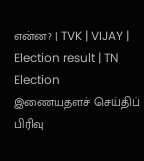என்ன? | TVK | VIJAY | Election result | TN Election
இணையதளச் செய்திப் பிரிவு